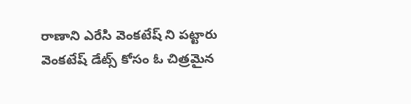రాణాని ఎరేసి వెంకటేష్ ని పట్టారు
వెంకటేష్ డేట్స్ కోసం ఓ చిత్రమైన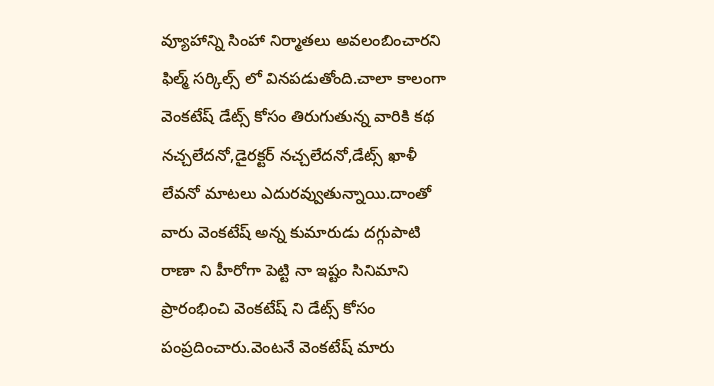వ్యూహాన్ని సింహా నిర్మాతలు అవలంబించారని ఫిల్మ్ సర్కిల్స్ లో వినపడుతోంది.చాలా కాలంగా వెంకటేష్ డేట్స్ కోసం తిరుగుతున్న వారికి కథ నచ్చలేదనో,డైరక్టర్ నచ్చలేదనో,డేట్స్ ఖాళీ లేవనో మాటలు ఎదురవ్వుతున్నాయి.దాంతో వారు వెంకటేష్ అన్న కుమారుడు దగ్గుపాటి రాణా ని హీరోగా పెట్టి నా ఇష్టం సినిమాని ప్రారంభించి వెంకటేష్ ని డేట్స్ కోసం పంప్రదించారు.వెంటనే వెంకటేష్ మారు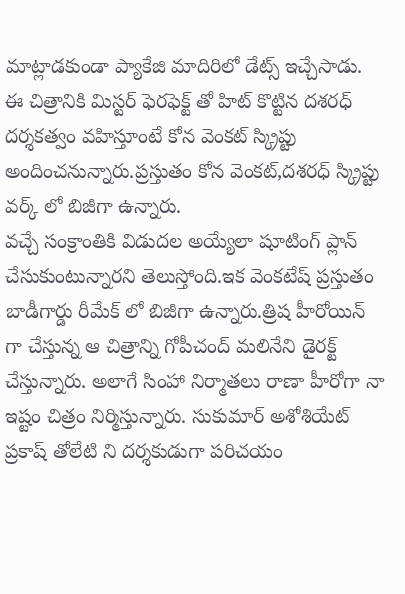మాట్లాడకుండా ప్యాకేజి మాదిరిలో డేట్స్ ఇచ్చేసాడు. ఈ చిత్రానికి మిస్టర్ ఫెరఫెక్ట్ తో హిట్ కొట్టిన దశరధ్ దర్శకత్వం వహిస్తూంటే కోన వెంకట్ స్క్రిప్టు అందించనున్నారు.ప్రస్తుతం కోన వెంకట్,దశరధ్ స్క్రిప్టు వర్క్ లో బిజీగా ఉన్నారు.
వచ్చే సంక్రాంతికి విడుదల అయ్యేలా షూటింగ్ ప్లాన్ చేసుకుంటున్నారని తెలుస్తోంది.ఇక వెంకటేష్ ప్రస్తుతం బాడీగార్డు రీమేక్ లో బిజీగా ఉన్నారు.త్రిష హీరోయిన్ గా చేస్తున్న ఆ చిత్రాన్ని గోపీచంద్ మలినేని డైరక్ట్ చేస్తున్నారు. అలాగే సింహా నిర్మాతలు రాణా హీరోగా నా ఇష్టం చిత్రం నిర్మిస్తున్నారు. సుకుమార్ అశోశియేట్ ప్రకాష్ తోలేటి ని దర్శకుడుగా పరిచయం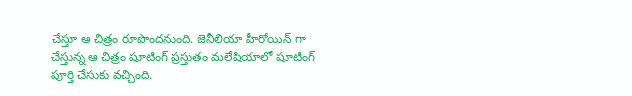చేస్తూ ఆ చిత్రం రూపొందనుంది. జెనీలియా హీరోయిన్ గా చేస్తున్న ఆ చిత్రం షూటింగ్ ప్రస్తుతం మలేషియాలో షూటింగ్ పూర్తి చేసుకు వచ్చింది.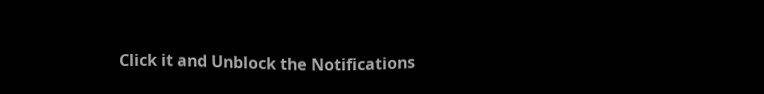Click it and Unblock the Notifications